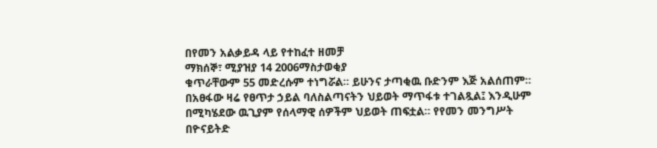በየመን አልቃይዳ ላይ የተከፈተ ዘመቻ
ማክሰኞ፣ ሚያዝያ 14 2006ማስታወቂያ
ቁጥራቸውም 55 መድረሱም ተነግሯል። ይሁንና ታጣቂዉ ቡድንም እጅ አልሰጠም። በአፀፋው ዛሬ የፀጥታ ኃይል ባለስልጣናትን ህይወት ማጥፋቱ ተገልጿል፤ እንዲሁም በሚካሄደው ዉጊያም የሰላማዊ ሰዎችም ህይወት ጠፍቷል። የየመን መንግሥት በዮናይትድ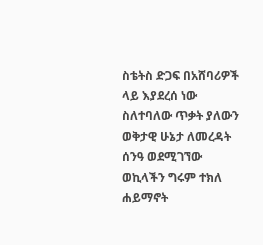ስቴትስ ድጋፍ በአሸባሪዎች ላይ እያደረሰ ነው ስለተባለው ጥቃት ያለውን ወቅታዊ ሁኔታ ለመረዳት ሰንዓ ወደሚገኘው ወኪላችን ግሩም ተክለ ሐይማኖት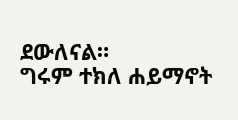ደውለናል።
ግሩም ተክለ ሐይማኖት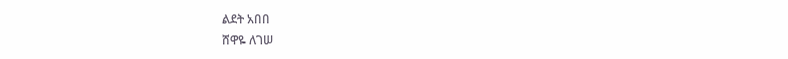ልደት አበበ
ሸዋዬ ለገሠ